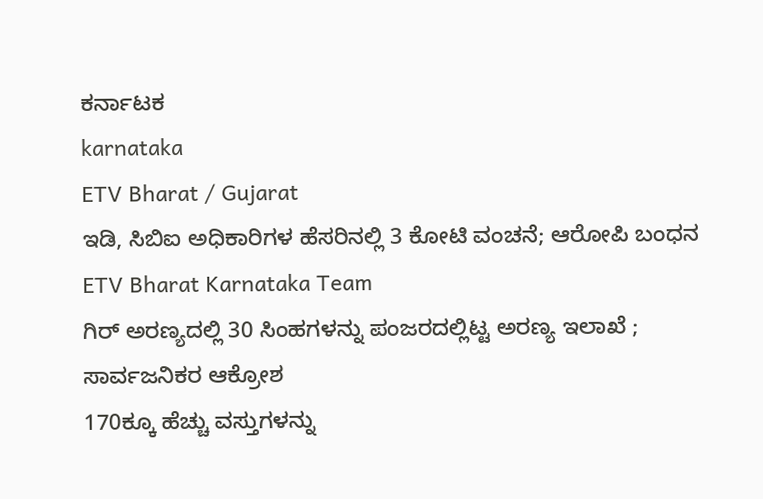ಕರ್ನಾಟಕ
karnataka
ETV Bharat / Gujarat
ಇಡಿ, ಸಿಬಿಐ ಅಧಿಕಾರಿಗಳ ಹೆಸರಿನಲ್ಲಿ 3 ಕೋಟಿ ವಂಚನೆ; ಆರೋಪಿ ಬಂಧನ
ETV Bharat Karnataka Team
ಗಿರ್ ಅರಣ್ಯದಲ್ಲಿ 30 ಸಿಂಹಗಳನ್ನು ಪಂಜರದಲ್ಲಿಟ್ಟ ಅರಣ್ಯ ಇಲಾಖೆ ; ಸಾರ್ವಜನಿಕರ ಆಕ್ರೋಶ
170ಕ್ಕೂ ಹೆಚ್ಚು ವಸ್ತುಗಳನ್ನು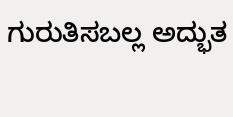ಗುರುತಿಸಬಲ್ಲ ಅದ್ಭುತ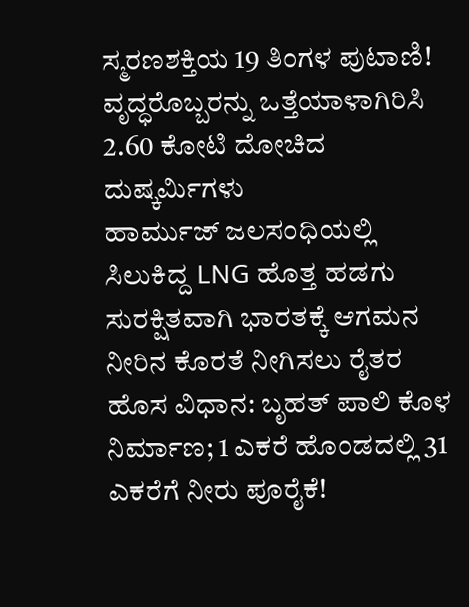ಸ್ಮರಣಶಕ್ತಿಯ 19 ತಿಂಗಳ ಪುಟಾಣಿ!
ವೃದ್ಧರೊಬ್ಬರನ್ನು ಒತ್ತೆಯಾಳಾಗಿರಿಸಿ 2.60 ಕೋಟಿ ದೋಚಿದ ದುಷ್ಕರ್ಮಿಗಳು
ಹಾರ್ಮುಜ್ ಜಲಸಂಧಿಯಲ್ಲಿ ಸಿಲುಕಿದ್ದ LNG ಹೊತ್ತ ಹಡಗು ಸುರಕ್ಷಿತವಾಗಿ ಭಾರತಕ್ಕೆ ಆಗಮನ
ನೀರಿನ ಕೊರತೆ ನೀಗಿಸಲು ರೈತರ ಹೊಸ ವಿಧಾನ: ಬೃಹತ್ ಪಾಲಿ ಕೊಳ ನಿರ್ಮಾಣ; 1 ಎಕರೆ ಹೊಂಡದಲ್ಲಿ 31 ಎಕರೆಗೆ ನೀರು ಪೂರೈಕೆ!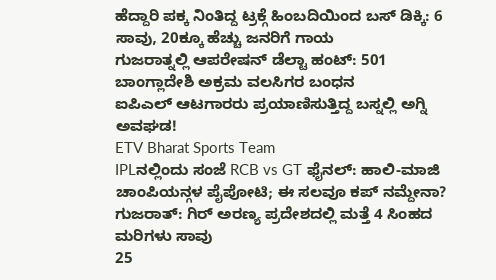ಹೆದ್ದಾರಿ ಪಕ್ಕ ನಿಂತಿದ್ದ ಟ್ರಕ್ಗೆ ಹಿಂಬದಿಯಿಂದ ಬಸ್ ಡಿಕ್ಕಿ: 6 ಸಾವು, 20ಕ್ಕೂ ಹೆಚ್ಚು ಜನರಿಗೆ ಗಾಯ
ಗುಜರಾತ್ನಲ್ಲಿ ಆಪರೇಷನ್ ಡೆಲ್ಟಾ ಹಂಟ್: 501 ಬಾಂಗ್ಲಾದೇಶಿ ಅಕ್ರಮ ವಲಸಿಗರ ಬಂಧನ
ಐಪಿಎಲ್ ಆಟಗಾರರು ಪ್ರಯಾಣಿಸುತ್ತಿದ್ದ ಬಸ್ನಲ್ಲಿ ಅಗ್ನಿ ಅವಘಡ!
ETV Bharat Sports Team
IPLನಲ್ಲಿಂದು ಸಂಜೆ RCB vs GT ಫೈನಲ್: ಹಾಲಿ-ಮಾಜಿ ಚಾಂಪಿಯನ್ಗಳ ಪೈಪೋಟಿ; ಈ ಸಲವೂ ಕಪ್ ನಮ್ದೇನಾ?
ಗುಜರಾತ್: ಗಿರ್ ಅರಣ್ಯ ಪ್ರದೇಶದಲ್ಲಿ ಮತ್ತೆ 4 ಸಿಂಹದ ಮರಿಗಳು ಸಾವು
25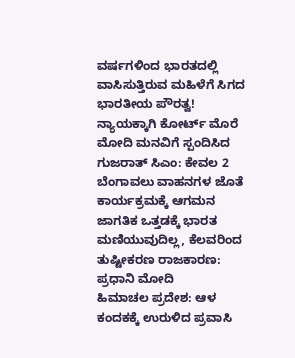ವರ್ಷಗಳಿಂದ ಭಾರತದಲ್ಲಿ ವಾಸಿಸುತ್ತಿರುವ ಮಹಿಳೆಗೆ ಸಿಗದ ಭಾರತೀಯ ಪೌರತ್ವ! ನ್ಯಾಯಕ್ಕಾಗಿ ಕೋರ್ಟ್ ಮೊರೆ
ಮೋದಿ ಮನವಿಗೆ ಸ್ಪಂದಿಸಿದ ಗುಜರಾತ್ ಸಿಎಂ: ಕೇವಲ 2 ಬೆಂಗಾವಲು ವಾಹನಗಳ ಜೊತೆ ಕಾರ್ಯಕ್ರಮಕ್ಕೆ ಆಗಮನ
ಜಾಗತಿಕ ಒತ್ತಡಕ್ಕೆ ಭಾರತ ಮಣಿಯುವುದಿಲ್ಲ, ಕೆಲವರಿಂದ ತುಷ್ಟೀಕರಣ ರಾಜಕಾರಣ: ಪ್ರಧಾನಿ ಮೋದಿ
ಹಿಮಾಚಲ ಪ್ರದೇಶ: ಆಳ ಕಂದಕಕ್ಕೆ ಉರುಳಿದ ಪ್ರವಾಸಿ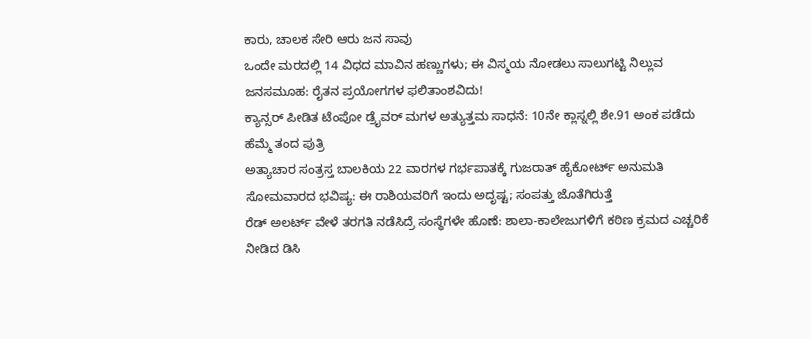ಕಾರು, ಚಾಲಕ ಸೇರಿ ಆರು ಜನ ಸಾವು
ಒಂದೇ ಮರದಲ್ಲಿ 14 ವಿಧದ ಮಾವಿನ ಹಣ್ಣುಗಳು; ಈ ವಿಸ್ಮಯ ನೋಡಲು ಸಾಲುಗಟ್ಟಿ ನಿಲ್ಲುವ ಜನಸಮೂಹ: ರೈತನ ಪ್ರಯೋಗಗಳ ಫಲಿತಾಂಶವಿದು!
ಕ್ಯಾನ್ಸರ್ ಪೀಡಿತ ಟೆಂಪೋ ಡ್ರೈವರ್ ಮಗಳ ಅತ್ಯುತ್ತಮ ಸಾಧನೆ: 10ನೇ ಕ್ಲಾಸ್ನಲ್ಲಿ ಶೇ.91 ಅಂಕ ಪಡೆದು ಹೆಮ್ಮೆ ತಂದ ಪುತ್ರಿ
ಅತ್ಯಾಚಾರ ಸಂತ್ರಸ್ತ ಬಾಲಕಿಯ 22 ವಾರಗಳ ಗರ್ಭಪಾತಕ್ಕೆ ಗುಜರಾತ್ ಹೈಕೋರ್ಟ್ ಅನುಮತಿ
ಸೋಮವಾರದ ಭವಿಷ್ಯ: ಈ ರಾಶಿಯವರಿಗೆ ಇಂದು ಅದೃಷ್ಟ; ಸಂಪತ್ತು ಜೊತೆಗಿರುತ್ತೆ
ರೆಡ್ ಅಲರ್ಟ್ ವೇಳೆ ತರಗತಿ ನಡೆಸಿದ್ರೆ ಸಂಸ್ಥೆಗಳೇ ಹೊಣೆ: ಶಾಲಾ-ಕಾಲೇಜುಗಳಿಗೆ ಕಠಿಣ ಕ್ರಮದ ಎಚ್ಚರಿಕೆ ನೀಡಿದ ಡಿಸಿ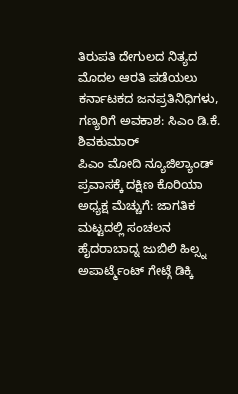ತಿರುಪತಿ ದೇಗುಲದ ನಿತ್ಯದ ಮೊದಲ ಆರತಿ ಪಡೆಯಲು ಕರ್ನಾಟಕದ ಜನಪ್ರತಿನಿಧಿಗಳು, ಗಣ್ಯರಿಗೆ ಅವಕಾಶ: ಸಿಎಂ ಡಿ.ಕೆ. ಶಿವಕುಮಾರ್
ಪಿಎಂ ಮೋದಿ ನ್ಯೂಜಿಲ್ಯಾಂಡ್ ಪ್ರವಾಸಕ್ಕೆ ದಕ್ಷಿಣ ಕೊರಿಯಾ ಅಧ್ಯಕ್ಷ ಮೆಚ್ಚುಗೆ: ಜಾಗತಿಕ ಮಟ್ಟದಲ್ಲಿ ಸಂಚಲನ
ಹೈದರಾಬಾದ್ನ ಜುಬಿಲಿ ಹಿಲ್ಸ್ನ ಅಪಾರ್ಟ್ಮೆಂಟ್ ಗೇಟ್ಗೆ ಡಿಕ್ಕಿ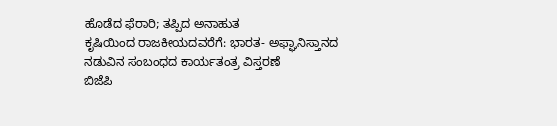ಹೊಡೆದ ಫೆರಾರಿ; ತಪ್ಪಿದ ಅನಾಹುತ
ಕೃಷಿಯಿಂದ ರಾಜಕೀಯದವರೆಗೆ: ಭಾರತ- ಅಫ್ಘಾನಿಸ್ತಾನದ ನಡುವಿನ ಸಂಬಂಧದ ಕಾರ್ಯತಂತ್ರ ವಿಸ್ತರಣೆ
ಬಿಜೆಪಿ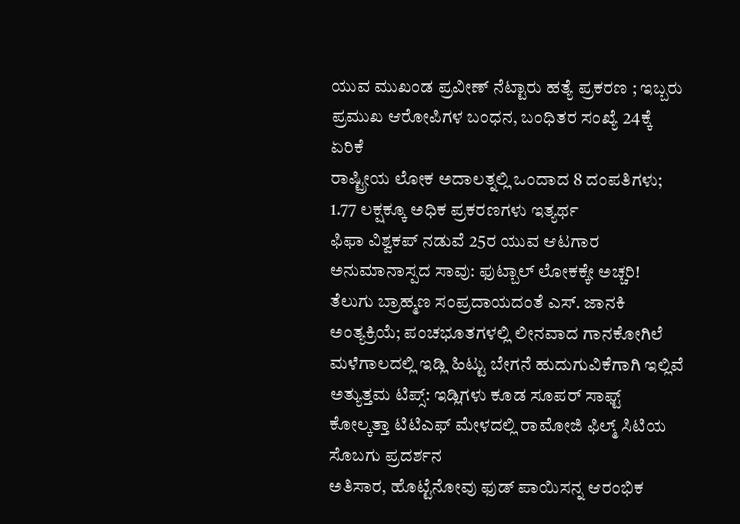ಯುವ ಮುಖಂಡ ಪ್ರವೀಣ್ ನೆಟ್ಟಾರು ಹತ್ಯೆ ಪ್ರಕರಣ ; ಇಬ್ಬರು ಪ್ರಮುಖ ಆರೋಪಿಗಳ ಬಂಧನ, ಬಂಧಿತರ ಸಂಖ್ಯೆ 24ಕ್ಕೆ ಏರಿಕೆ
ರಾಷ್ಟ್ರೀಯ ಲೋಕ ಅದಾಲತ್ನಲ್ಲಿ ಒಂದಾದ 8 ದಂಪತಿಗಳು; 1.77 ಲಕ್ಷಕ್ಕೂ ಅಧಿಕ ಪ್ರಕರಣಗಳು ಇತ್ಯರ್ಥ
ಫಿಫಾ ವಿಶ್ವಕಪ್ ನಡುವೆ 25ರ ಯುವ ಆಟಗಾರ ಅನುಮಾನಾಸ್ಪದ ಸಾವು: ಫುಟ್ಬಾಲ್ ಲೋಕಕ್ಕೇ ಅಚ್ಚರಿ!
ತೆಲುಗು ಬ್ರಾಹ್ಮಣ ಸಂಪ್ರದಾಯದಂತೆ ಎಸ್. ಜಾನಕಿ ಅಂತ್ಯಕ್ರಿಯೆ; ಪಂಚಭೂತಗಳಲ್ಲಿ ಲೀನವಾದ ಗಾನಕೋಗಿಲೆ
ಮಳೆಗಾಲದಲ್ಲಿ ಇಡ್ಲಿ ಹಿಟ್ಟು ಬೇಗನೆ ಹುದುಗುವಿಕೆಗಾಗಿ ಇಲ್ಲಿವೆ ಅತ್ಯುತ್ತಮ ಟಿಪ್ಸ್: ಇಡ್ಲಿಗಳು ಕೂಡ ಸೂಪರ್ ಸಾಫ್ಟ್
ಕೋಲ್ಕತ್ತಾ ಟಿಟಿಎಫ್ ಮೇಳದಲ್ಲಿ ರಾಮೋಜಿ ಫಿಲ್ಮ್ ಸಿಟಿಯ ಸೊಬಗು ಪ್ರದರ್ಶನ
ಅತಿಸಾರ, ಹೊಟ್ಟೆನೋವು ಫುಡ್ ಪಾಯಿಸನ್ನ ಆರಂಭಿಕ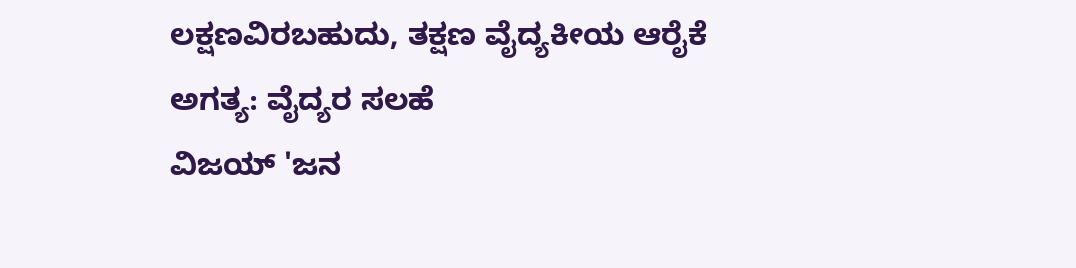ಲಕ್ಷಣವಿರಬಹುದು, ತಕ್ಷಣ ವೈದ್ಯಕೀಯ ಆರೈಕೆ ಅಗತ್ಯ: ವೈದ್ಯರ ಸಲಹೆ
ವಿಜಯ್ 'ಜನ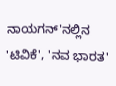ನಾಯಗನ್'ನಲ್ಲಿನ 'ಟಿವಿಕೆ', 'ನವ ಭಾರತ'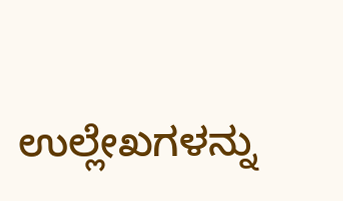ಉಲ್ಲೇಖಗಳನ್ನು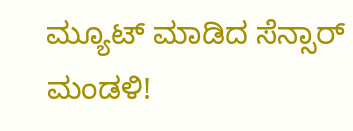ಮ್ಯೂಟ್ ಮಾಡಿದ ಸೆನ್ಸಾರ್ ಮಂಡಳಿ!